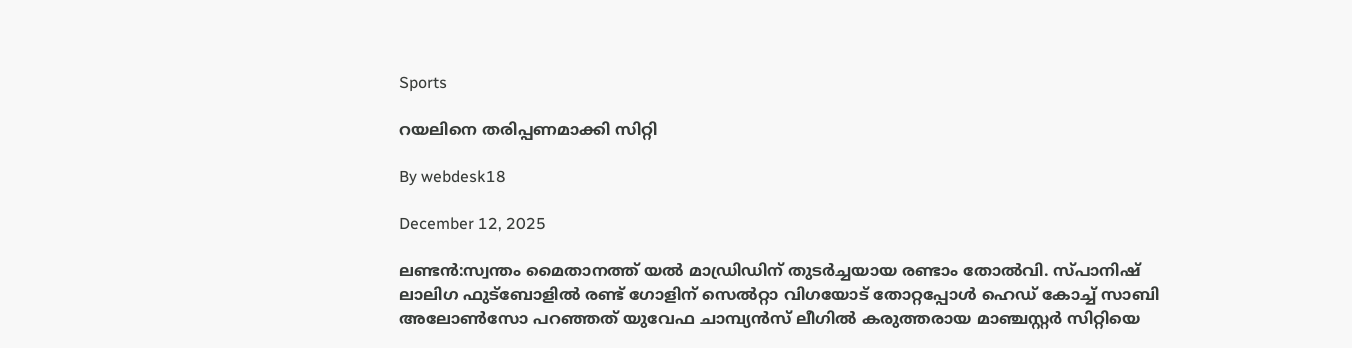Sports

റയലിനെ തരിപ്പണമാക്കി സിറ്റി

By webdesk18

December 12, 2025

ലണ്ടന്‍:സ്വന്തം മൈതാനത്ത് യല്‍ മാഡ്രിഡിന് തുടര്‍ച്ചയായ രണ്ടാം തോല്‍വി. സ്പാനിഷ് ലാലിഗ ഫുട്‌ബോളില്‍ രണ്ട് ഗോളിന് സെല്‍റ്റാ വിഗയോട് തോറ്റപ്പോള്‍ ഹെഡ് കോച്ച് സാബി അലോണ്‍സോ പറഞ്ഞത് യുവേഫ ചാമ്പ്യന്‍സ് ലീഗില്‍ കരുത്തരായ മാഞ്ചസ്റ്റര്‍ സിറ്റിയെ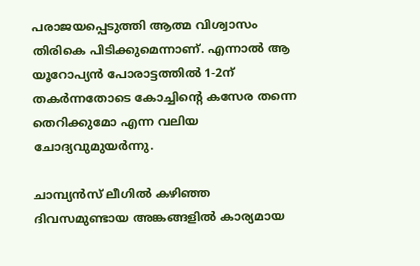പരാജയപ്പെടുത്തി ആത്മ വിശ്വാസം തിരികെ പിടിക്കുമെന്നാണ്. എന്നാല്‍ ആ യൂറോപ്യന്‍ പോരാട്ടത്തില്‍ 1-2ന് തകര്‍ന്നതോടെ കോച്ചിന്റെ കസേര തന്നെ തെറിക്കുമോ എന്ന വലിയ ചോദ്യവുമുയര്‍ന്നു.

ചാമ്പ്യന്‍സ് ലീഗില്‍ കഴിഞ്ഞ ദിവസമുണ്ടായ അങ്കങ്ങളില്‍ കാര്യമായ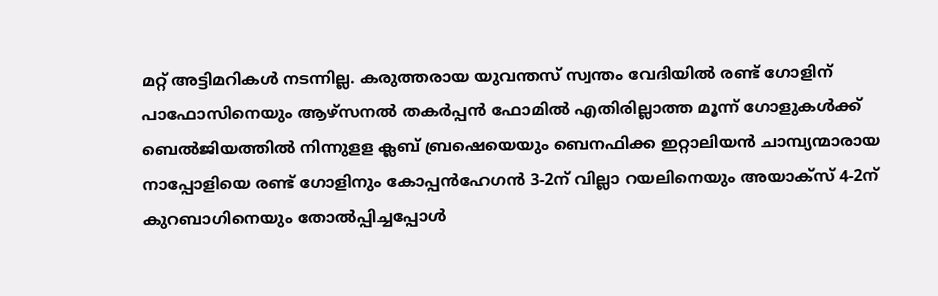മറ്റ് അട്ടിമറികള്‍ നടന്നില്ല. കരുത്തരായ യുവന്തസ് സ്വന്തം വേദിയില്‍ രണ്ട് ഗോളിന് പാഫോസിനെയും ആഴ്സനല്‍ തകര്‍പ്പന്‍ ഫോമില്‍ എതിരില്ലാത്ത മൂന്ന് ഗോളുകള്‍ക്ക് ബെല്‍ജിയത്തില്‍ നിന്നുളള ക്ലബ് ബ്രഷെയെയും ബെനഫിക്ക ഇറ്റാലിയന്‍ ചാമ്പ്യന്മാരായ നാപ്പോളിയെ രണ്ട് ഗോളിനും കോപ്പന്‍ഹേഗന്‍ 3-2ന് വില്ലാ റയലിനെയും അയാക്‌സ് 4-2ന് കുറബാഗിനെയും തോല്‍പ്പിച്ചപ്പോള്‍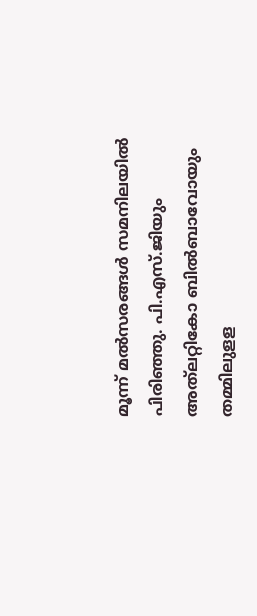മൂന്ന് മല്‍സരങ്ങള്‍ സമനിലയില്‍ പിരിഞ്ഞു. പി.എസ്.ജിയും അത്‌ലറ്റികോ ബില്‍ബാവോയും തമ്മിലുളള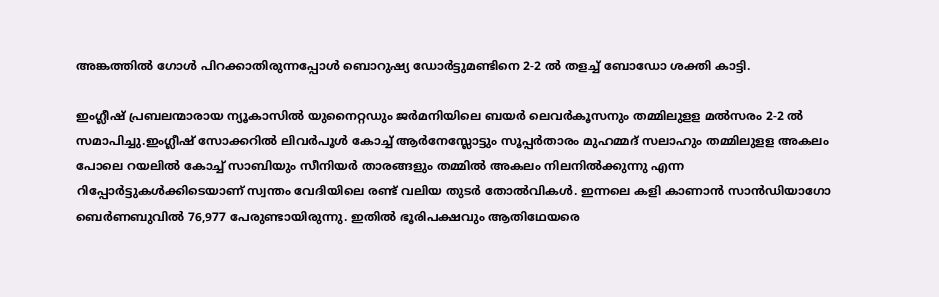അങ്കത്തില്‍ ഗോള്‍ പിറക്കാതിരുന്നപ്പോള്‍ ബൊറുഷ്യ ഡോര്‍ട്ടുമണ്ടിനെ 2-2 ല്‍ തളച്ച് ബോഡോ ശക്തി കാട്ടി.

ഇംഗ്ലീഷ് പ്രബലന്മാരായ ന്യൂകാസില്‍ യുനൈറ്റഡും ജര്‍മനിയിലെ ബയര്‍ ലെവര്‍കൂസനും തമ്മിലുളള മല്‍സരം 2-2 ല്‍ സമാപിച്ചു.ഇംഗ്ലീഷ് സോക്കറില്‍ ലിവര്‍പൂള്‍ കോച്ച് ആര്‍നേസ്ലോട്ടും സൂപ്പര്‍താരം മുഹമ്മദ് സലാഹും തമ്മിലുളള അകലം പോലെ റയലില്‍ കോച്ച് സാബിയും സീനിയര്‍ താരങ്ങളും തമ്മില്‍ അകലം നിലനില്‍ക്കുന്നു എന്ന റിപ്പോര്‍ട്ടുകള്‍ക്കിടെയാണ് സ്വന്തം വേദിയിലെ രണ്ട് വലിയ തുടര്‍ തോല്‍വികള്‍. ഇന്നലെ കളി കാണാന്‍ സാന്‍ഡിയാഗോ ബെര്‍ണബുവില്‍ 76,977 പേരുണ്ടായിരുന്നു. ഇതില്‍ ഭൂരിപക്ഷവും ആതിഥേയരെ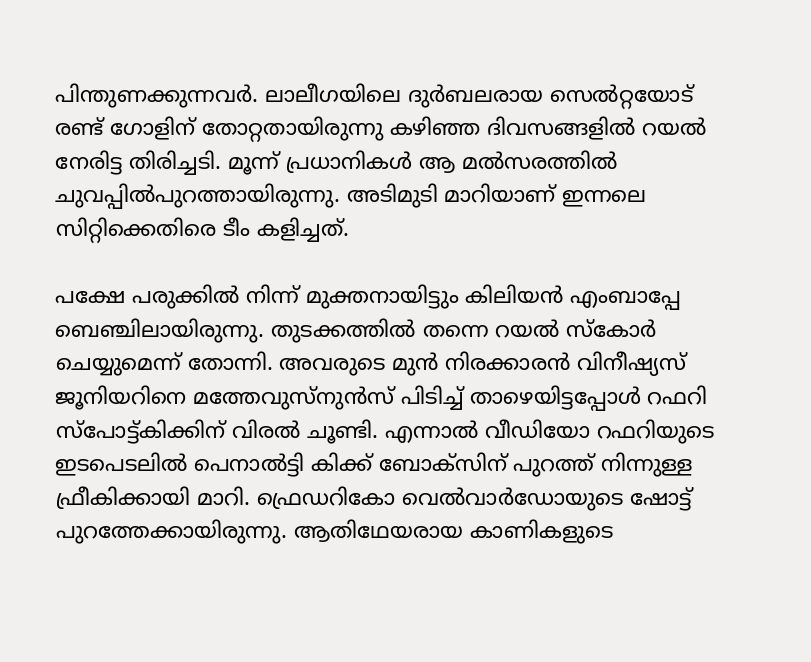പിന്തുണക്കുന്നവര്‍. ലാലീഗയിലെ ദുര്‍ബലരായ സെല്‍റ്റയോട് രണ്ട് ഗോളിന് തോറ്റതായിരുന്നു കഴിഞ്ഞ ദിവസങ്ങളില്‍ റയല്‍ നേരിട്ട തിരിച്ചടി. മൂന്ന് പ്രധാനികള്‍ ആ മല്‍സരത്തില്‍ ചുവപ്പില്‍പുറത്തായിരുന്നു. അടിമുടി മാറിയാണ് ഇന്നലെ സിറ്റിക്കെതിരെ ടീം കളിച്ചത്.

പക്ഷേ പരുക്കില്‍ നിന്ന് മുക്തനായിട്ടും കിലിയന്‍ എംബാപ്പേ ബെഞ്ചിലായിരുന്നു. തുടക്കത്തില്‍ തന്നെ റയല്‍ സ്‌കോര്‍ ചെയ്യുമെന്ന് തോന്നി. അവരുടെ മുന്‍ നിരക്കാരന്‍ വിനീഷ്യസ് ജൂനിയറിനെ മത്തേവുസ്‌നുന്‍സ് പിടിച്ച് താഴെയിട്ടപ്പോള്‍ റഫറി സ്‌പോട്ട്കിക്കിന് വിരല്‍ ചൂണ്ടി. എന്നാല്‍ വീഡിയോ റഫറിയുടെ ഇടപെടലില്‍ പെനാല്‍ട്ടി കിക്ക് ബോക്സിന് പുറത്ത് നിന്നുള്ള ഫ്രീകിക്കായി മാറി. ഫ്രെഡറികോ വെല്‍വാര്‍ഡോയുടെ ഷോട്ട് പുറത്തേക്കായിരുന്നു. ആതിഥേയരായ കാണികളുടെ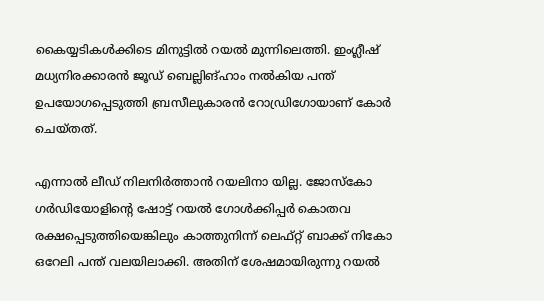കൈയ്യടികള്‍ക്കിടെ മിനുട്ടില്‍ റയല്‍ മുന്നിലെത്തി. ഇംഗ്ലീഷ് മധ്യനിരക്കാരന്‍ ജൂഡ് ബെല്ലിങ്ഹാം നല്‍കിയ പന്ത് ഉപയോഗപ്പെടുത്തി ബ്രസീലുകാരന്‍ റോഡ്രിഗോയാണ് കോര്‍ ചെയ്തത്.

എന്നാല്‍ ലീഡ് നിലനിര്‍ത്താന്‍ റയലിനാ യില്ല. ജോസ്‌കോ ഗര്‍ഡിയോളിന്റെ ഷോട്ട് റയല്‍ ഗോള്‍ക്കിപ്പര്‍ കൊതവ രക്ഷപ്പെടുത്തിയെങ്കിലും കാത്തുനിന്ന് ലെഫ്റ്റ് ബാക്ക് നികോ ഒറേലി പന്ത് വലയിലാക്കി. അതിന് ശേഷമായിരുന്നു റയല്‍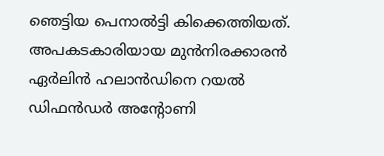ഞെട്ടിയ പെനാല്‍ട്ടി കിക്കെത്തിയത്. അപകടകാരിയായ മുന്‍നിരക്കാരന്‍ ഏര്‍ലിന്‍ ഹലാന്‍ഡിനെ റയല്‍ ഡിഫന്‍ഡര്‍ അന്റോണി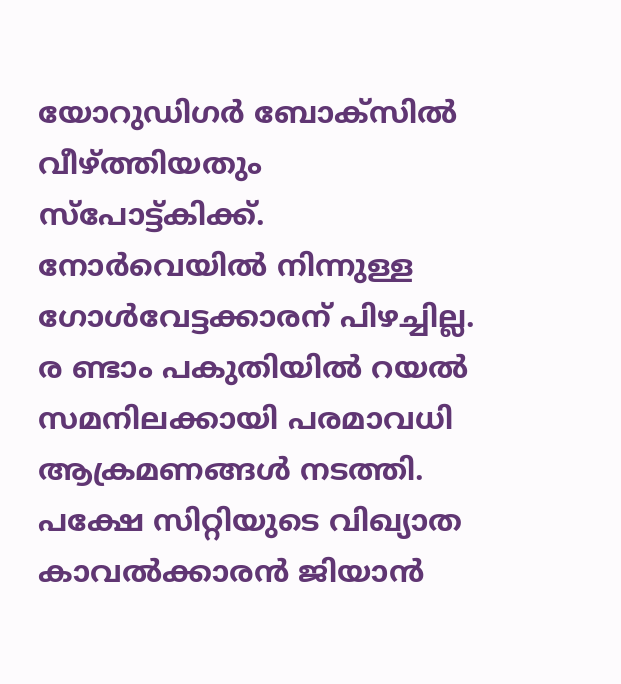യോറുഡിഗര്‍ ബോക്സില്‍ വീഴ്ത്തിയതും സ്‌പോട്ട്കിക്ക്. നോര്‍വെയില്‍ നിന്നുള്ള ഗോള്‍വേട്ടക്കാരന് പിഴച്ചില്ല. ര ണ്ടാം പകുതിയില്‍ റയല്‍ സമനിലക്കായി പരമാവധി ആക്രമണങ്ങള്‍ നടത്തി. പക്ഷേ സിറ്റിയുടെ വിഖ്യാത കാവല്‍ക്കാരന്‍ ജിയാന്‍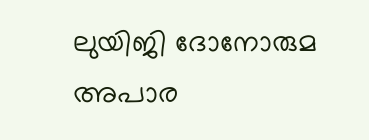ലുയിജി ദോനോരുമ അപാര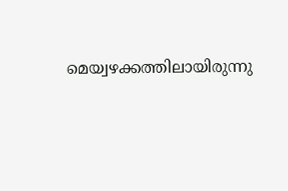മെയ്വഴക്കത്തിലായിരുന്നു